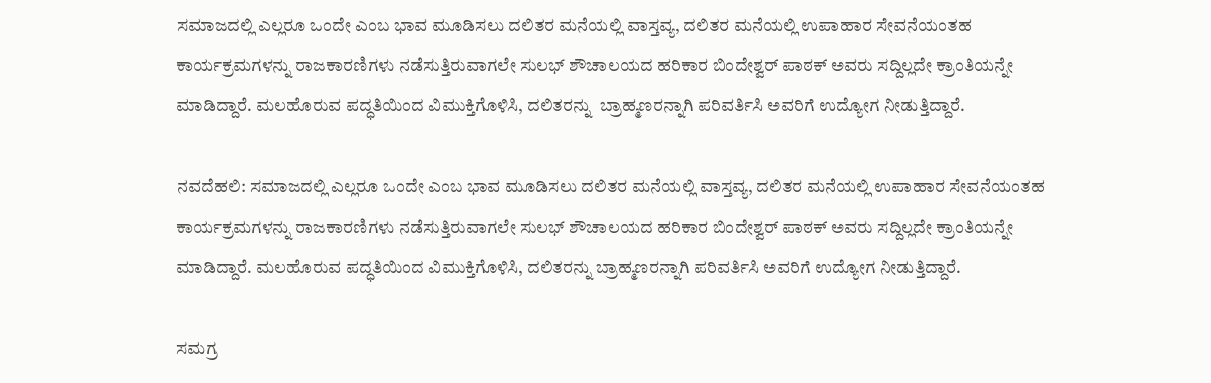ಸಮಾಜದಲ್ಲಿ ಎಲ್ಲರೂ ಒಂದೇ ಎಂಬ ಭಾವ ಮೂಡಿಸಲು ದಲಿತರ ಮನೆಯಲ್ಲಿ ವಾಸ್ತವ್ಯ, ದಲಿತರ ಮನೆಯಲ್ಲಿ ಉಪಾಹಾರ ಸೇವನೆಯಂತಹ ಕಾರ್ಯಕ್ರಮಗಳನ್ನು ರಾಜಕಾರಣಿಗಳು ನಡೆಸುತ್ತಿರುವಾಗಲೇ ಸುಲಭ್ ಶೌಚಾಲಯದ ಹರಿಕಾರ ಬಿಂದೇಶ್ವರ್ ಪಾಠಕ್ ಅವರು ಸದ್ದಿಲ್ಲದೇ ಕ್ರಾಂತಿಯನ್ನೇ ಮಾಡಿದ್ದಾರೆ. ಮಲಹೊರುವ ಪದ್ಧತಿಯಿಂದ ವಿಮುಕ್ತಿಗೊಳಿಸಿ, ದಲಿತರನ್ನು  ಬ್ರಾಹ್ಮಣರನ್ನಾಗಿ ಪರಿವರ್ತಿಸಿ ಅವರಿಗೆ ಉದ್ಯೋಗ ನೀಡುತ್ತಿದ್ದಾರೆ.

ನವದೆಹಲಿ: ಸಮಾಜದಲ್ಲಿ ಎಲ್ಲರೂ ಒಂದೇ ಎಂಬ ಭಾವ ಮೂಡಿಸಲು ದಲಿತರ ಮನೆಯಲ್ಲಿ ವಾಸ್ತವ್ಯ, ದಲಿತರ ಮನೆಯಲ್ಲಿ ಉಪಾಹಾರ ಸೇವನೆಯಂತಹ ಕಾರ್ಯಕ್ರಮಗಳನ್ನು ರಾಜಕಾರಣಿಗಳು ನಡೆಸುತ್ತಿರುವಾಗಲೇ ಸುಲಭ್ ಶೌಚಾಲಯದ ಹರಿಕಾರ ಬಿಂದೇಶ್ವರ್ ಪಾಠಕ್ ಅವರು ಸದ್ದಿಲ್ಲದೇ ಕ್ರಾಂತಿಯನ್ನೇ ಮಾಡಿದ್ದಾರೆ. ಮಲಹೊರುವ ಪದ್ಧತಿಯಿಂದ ವಿಮುಕ್ತಿಗೊಳಿಸಿ, ದಲಿತರನ್ನು ಬ್ರಾಹ್ಮಣರನ್ನಾಗಿ ಪರಿವರ್ತಿಸಿ ಅವರಿಗೆ ಉದ್ಯೋಗ ನೀಡುತ್ತಿದ್ದಾರೆ.

ಸಮಗ್ರ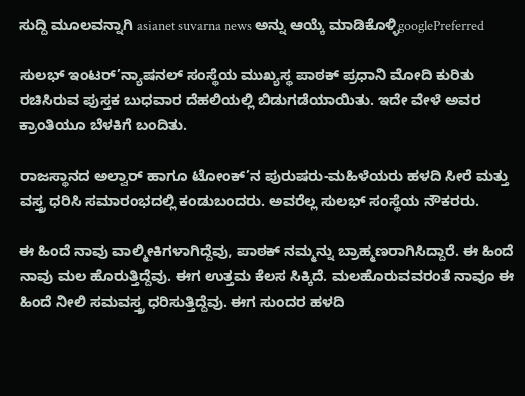ಸುದ್ದಿ ಮೂಲವನ್ನಾಗಿ asianet suvarna news ಅನ್ನು ಆಯ್ಕೆ ಮಾಡಿಕೊಳ್ಳಿgooglePreferred

ಸುಲಭ್ ಇಂಟರ್’ನ್ಯಾಷನಲ್ ಸಂಸ್ಥೆಯ ಮುಖ್ಯಸ್ಥ ಪಾಠಕ್ ಪ್ರಧಾನಿ ಮೋದಿ ಕುರಿತು ರಚಿಸಿರುವ ಪುಸ್ತಕ ಬುಧವಾರ ದೆಹಲಿಯಲ್ಲಿ ಬಿಡುಗಡೆಯಾಯಿತು. ಇದೇ ವೇಳೆ ಅವರ ಕ್ರಾಂತಿಯೂ ಬೆಳಕಿಗೆ ಬಂದಿತು.

ರಾಜಸ್ಥಾನದ ಅಲ್ವಾರ್ ಹಾಗೂ ಟೋಂಕ್’ನ ಪುರುಷರು-ಮಹಿಳೆಯರು ಹಳದಿ ಸೀರೆ ಮತ್ತು ವಸ್ತ್ರ ಧರಿಸಿ ಸಮಾರಂಭದಲ್ಲಿ ಕಂಡುಬಂದರು. ಅವರೆಲ್ಲ ಸುಲಭ್ ಸಂಸ್ಥೆಯ ನೌಕರರು.

ಈ ಹಿಂದೆ ನಾವು ವಾಲ್ಮೀಕಿಗಳಾಗಿದ್ದೆವು, ಪಾಠಕ್ ನಮ್ಮನ್ನು ಬ್ರಾಹ್ಮಣರಾಗಿಸಿದ್ದಾರೆ. ಈ ಹಿಂದೆ ನಾವು ಮಲ ಹೊರುತ್ತಿದ್ದೆವು. ಈಗ ಉತ್ತಮ ಕೆಲಸ ಸಿಕ್ಕಿದೆ. ಮಲಹೊರುವವರಂತೆ ನಾವೂ ಈ ಹಿಂದೆ ನೀಲಿ ಸಮವಸ್ತ್ರ ಧರಿಸುತ್ತಿದ್ದೆವು. ಈಗ ಸುಂದರ ಹಳದಿ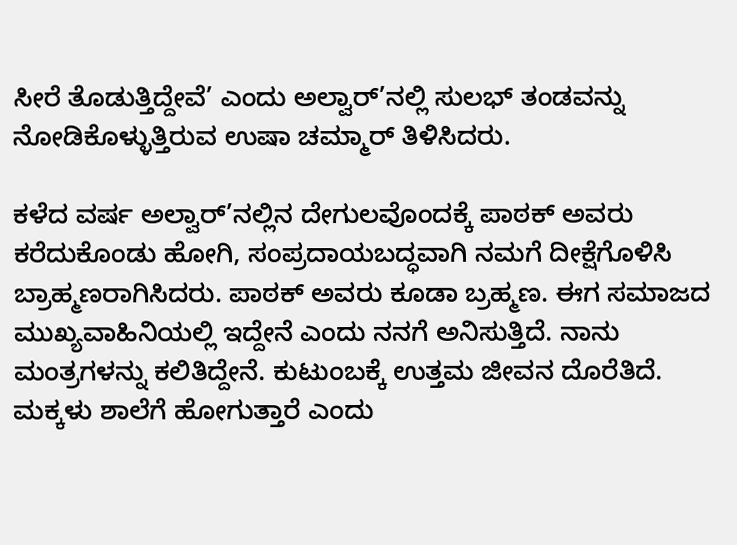ಸೀರೆ ತೊಡುತ್ತಿದ್ದೇವೆ’ ಎಂದು ಅಲ್ವಾರ್’ನಲ್ಲಿ ಸುಲಭ್ ತಂಡವನ್ನು ನೋಡಿಕೊಳ್ಳುತ್ತಿರುವ ಉಷಾ ಚಮ್ಮಾರ್ ತಿಳಿಸಿದರು.

ಕಳೆದ ವರ್ಷ ಅಲ್ವಾರ್’ನಲ್ಲಿನ ದೇಗುಲವೊಂದಕ್ಕೆ ಪಾಠಕ್ ಅವರು ಕರೆದುಕೊಂಡು ಹೋಗಿ, ಸಂಪ್ರದಾಯಬದ್ಧವಾಗಿ ನಮಗೆ ದೀಕ್ಷೆಗೊಳಿಸಿ ಬ್ರಾಹ್ಮಣರಾಗಿಸಿದರು. ಪಾಠಕ್ ಅವರು ಕೂಡಾ ಬ್ರಹ್ಮಣ. ಈಗ ಸಮಾಜದ ಮುಖ್ಯವಾಹಿನಿಯಲ್ಲಿ ಇದ್ದೇನೆ ಎಂದು ನನಗೆ ಅನಿಸುತ್ತಿದೆ. ನಾನು ಮಂತ್ರಗಳನ್ನು ಕಲಿತಿದ್ದೇನೆ. ಕುಟುಂಬಕ್ಕೆ ಉತ್ತಮ ಜೀವನ ದೊರೆತಿದೆ. ಮಕ್ಕಳು ಶಾಲೆಗೆ ಹೋಗುತ್ತಾರೆ ಎಂದು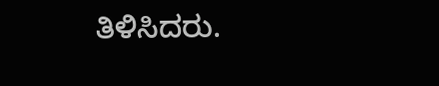ತಿಳಿಸಿದರು.